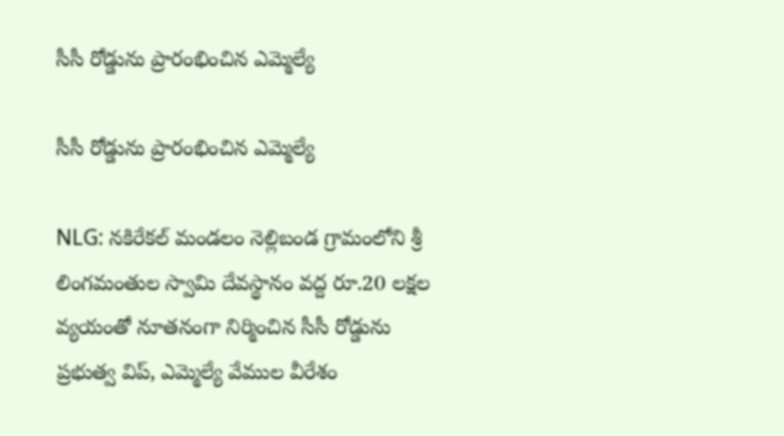సీసీ రోడ్డును ప్రారంభించిన ఎమ్మెల్యే

సీసీ రోడ్డును ప్రారంభించిన ఎమ్మెల్యే

NLG: నకిరేకల్ మండలం నెల్లిబండ గ్రామంలోని శ్రీ లింగమంతుల స్వామి దేవస్థానం వద్ద రూ.20 లక్షల వ్యయంతో నూతనంగా నిర్మించిన సీసీ రోడ్డును ప్రభుత్వ విప్, ఎమ్మెల్యే వేముల వీరేశం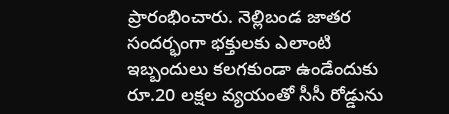ప్రారంభించారు. నెల్లిబండ జాతర సందర్భంగా భక్తులకు ఎలాంటి ఇబ్బందులు కలగకుండా ఉండేందుకు రూ.20 లక్షల వ్యయంతో సీసీ రోడ్డును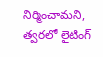నిర్మించామని, త్వరలో లైటింగ్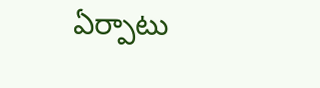ఏర్పాటు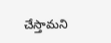చేస్తామని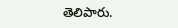తెలిపారు.